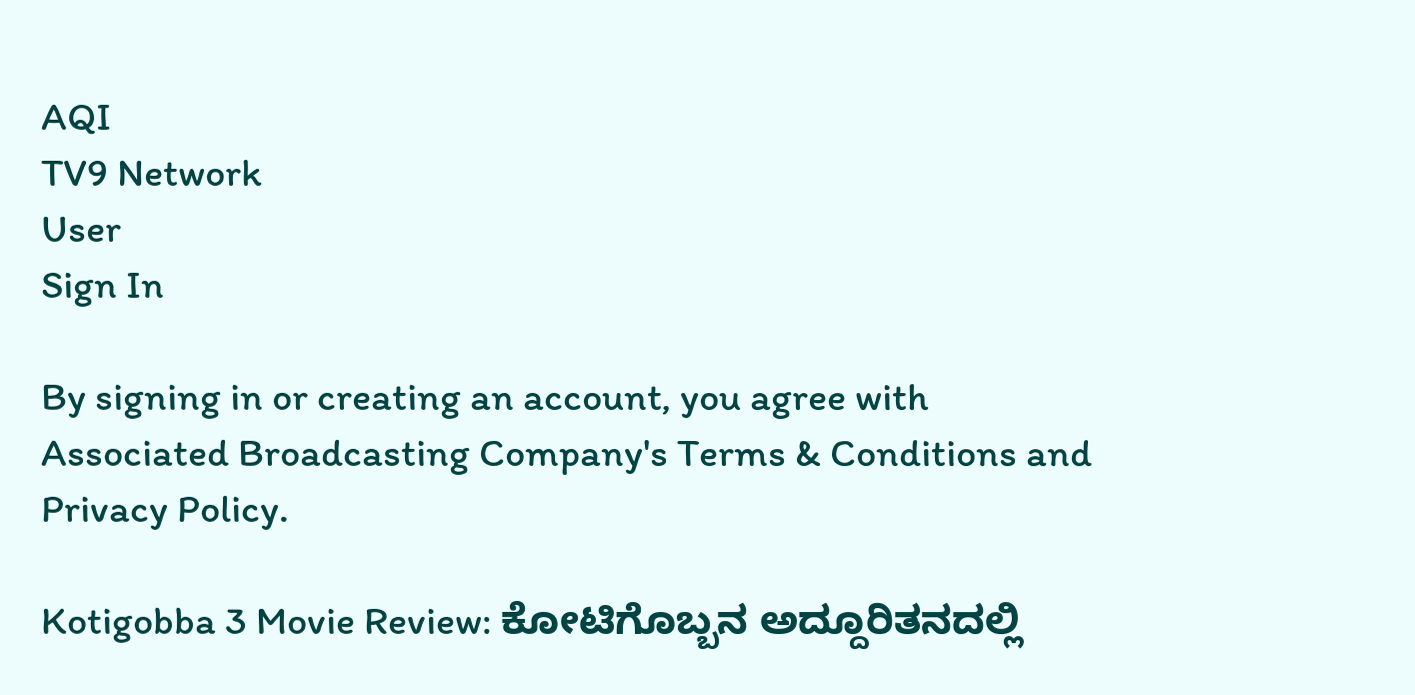AQI
TV9 Network
User
Sign In

By signing in or creating an account, you agree with Associated Broadcasting Company's Terms & Conditions and Privacy Policy.

Kotigobba 3 Movie Review: ಕೋಟಿಗೊಬ್ಬನ ಅದ್ದೂರಿತನದಲ್ಲಿ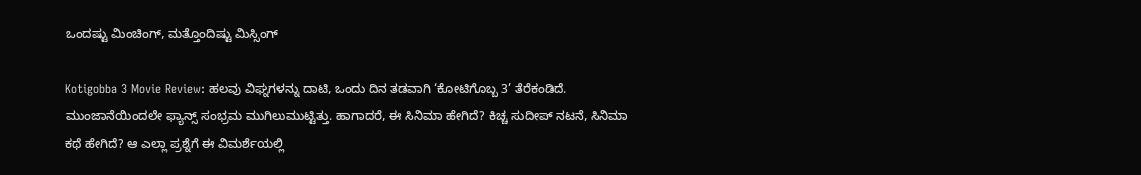ಒಂದಷ್ಟು ಮಿಂಚಿಂಗ್, ಮತ್ತೊಂದಿಷ್ಟು ಮಿಸ್ಸಿಂಗ್

Kotigobba 3 Movie Review: ಹಲವು ವಿಘ್ನಗಳನ್ನು ದಾಟಿ, ಒಂದು ದಿನ ತಡವಾಗಿ ‘ಕೋಟಿಗೊಬ್ಬ 3’ ತೆರೆಕಂಡಿದೆ. ಮುಂಜಾನೆಯಿಂದಲೇ ಫ್ಯಾನ್ಸ್ ಸಂಭ್ರಮ ಮುಗಿಲುಮುಟ್ಟಿತ್ತು. ಹಾಗಾದರೆ, ಈ ಸಿನಿಮಾ ಹೇಗಿದೆ? ಕಿಚ್ಚ ಸುದೀಪ್ ನಟನೆ, ಸಿನಿಮಾ ಕಥೆ ಹೇಗಿದೆ? ಆ ಎಲ್ಲಾ ಪ್ರಶ್ನೆಗೆ ಈ ವಿಮರ್ಶೆಯಲ್ಲಿ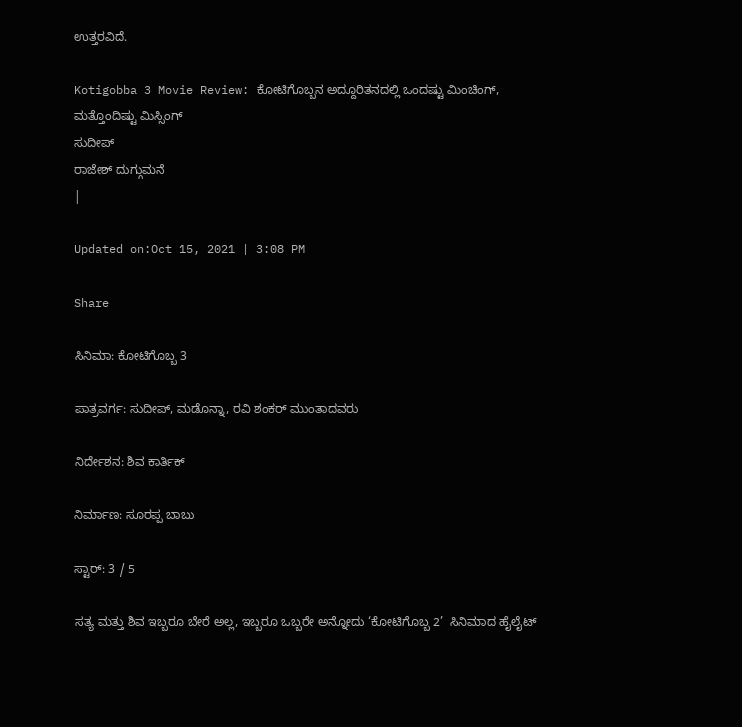ಉತ್ತರವಿದೆ.

Kotigobba 3 Movie Review: ಕೋಟಿಗೊಬ್ಬನ ಅದ್ದೂರಿತನದಲ್ಲಿ ಒಂದಷ್ಟು ಮಿಂಚಿಂಗ್, ಮತ್ತೊಂದಿಷ್ಟು ಮಿಸ್ಸಿಂಗ್
ಸುದೀಪ್
ರಾಜೇಶ್ ದುಗ್ಗುಮನೆ
|

Updated on:Oct 15, 2021 | 3:08 PM

Share

ಸಿನಿಮಾ: ಕೋಟಿಗೊಬ್ಬ 3

ಪಾತ್ರವರ್ಗ: ಸುದೀಪ್, ಮಡೊನ್ನಾ, ರವಿ ಶಂಕರ್ ಮುಂತಾದವರು

ನಿರ್ದೇಶನ: ಶಿವ ಕಾರ್ತಿಕ್

ನಿರ್ಮಾಣ: ಸೂರಪ್ಪ ಬಾಬು

ಸ್ಟಾರ್: 3 / 5

ಸತ್ಯ ಮತ್ತು ಶಿವ ಇಬ್ಬರೂ ಬೇರೆ ಅಲ್ಲ, ಇಬ್ಬರೂ ಒಬ್ಬರೇ ಅನ್ನೋದು ‘ಕೋಟಿಗೊಬ್ಬ 2’  ಸಿನಿಮಾದ ಹೈಲೈಟ್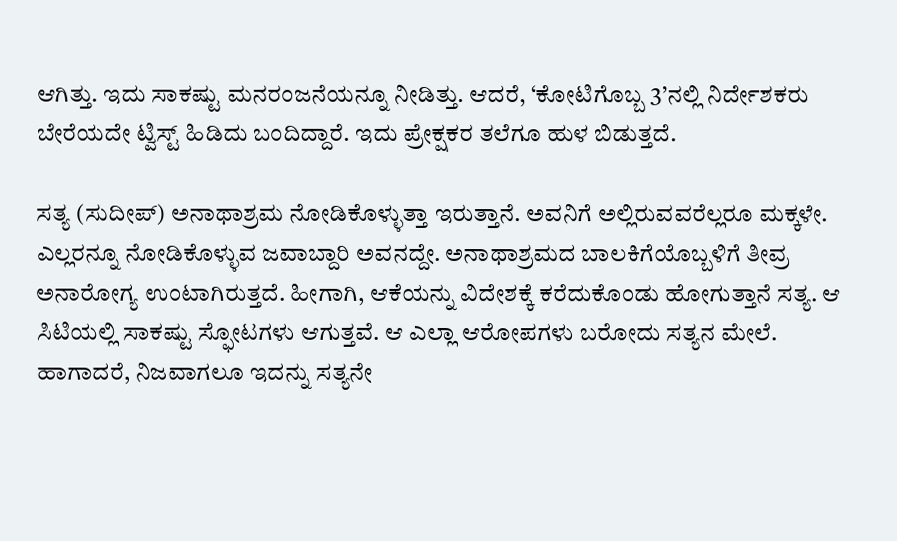ಆಗಿತ್ತು. ಇದು ಸಾಕಷ್ಟು ಮನರಂಜನೆಯನ್ನೂ ನೀಡಿತ್ತು. ಆದರೆ, ‘ಕೋಟಿಗೊಬ್ಬ 3’ನಲ್ಲಿ ನಿರ್ದೇಶಕರು ಬೇರೆಯದೇ ಟ್ವಿಸ್ಟ್ ಹಿಡಿದು ಬಂದಿದ್ದಾರೆ. ಇದು ಪ್ರೇಕ್ಷಕರ ತಲೆಗೂ ಹುಳ ಬಿಡುತ್ತದೆ.

ಸತ್ಯ (ಸುದೀಪ್) ಅನಾಥಾಶ್ರಮ ನೋಡಿಕೊಳ್ಳುತ್ತಾ ಇರುತ್ತಾನೆ. ಅವನಿಗೆ ಅಲ್ಲಿರುವವರೆಲ್ಲರೂ ಮಕ್ಕಳೇ. ಎಲ್ಲರನ್ನೂ ನೋಡಿಕೊಳ್ಳುವ ಜವಾಬ್ದಾರಿ ಅವನದ್ದೇ. ಅನಾಥಾಶ್ರಮದ ಬಾಲಕಿಗೆಯೊಬ್ಬಳಿಗೆ ತೀವ್ರ ಅನಾರೋಗ್ಯ ಉಂಟಾಗಿರುತ್ತದೆ. ಹೀಗಾಗಿ, ಆಕೆಯನ್ನು ವಿದೇಶಕ್ಕೆ ಕರೆದುಕೊಂಡು ಹೋಗುತ್ತಾನೆ ಸತ್ಯ. ಆ ಸಿಟಿಯಲ್ಲಿ ಸಾಕಷ್ಟು ಸ್ಫೋಟಗಳು ಆಗುತ್ತವೆ. ಆ ಎಲ್ಲಾ ಆರೋಪಗಳು ಬರೋದು ಸತ್ಯನ ಮೇಲೆ. ಹಾಗಾದರೆ, ನಿಜವಾಗಲೂ ಇದನ್ನು ಸತ್ಯನೇ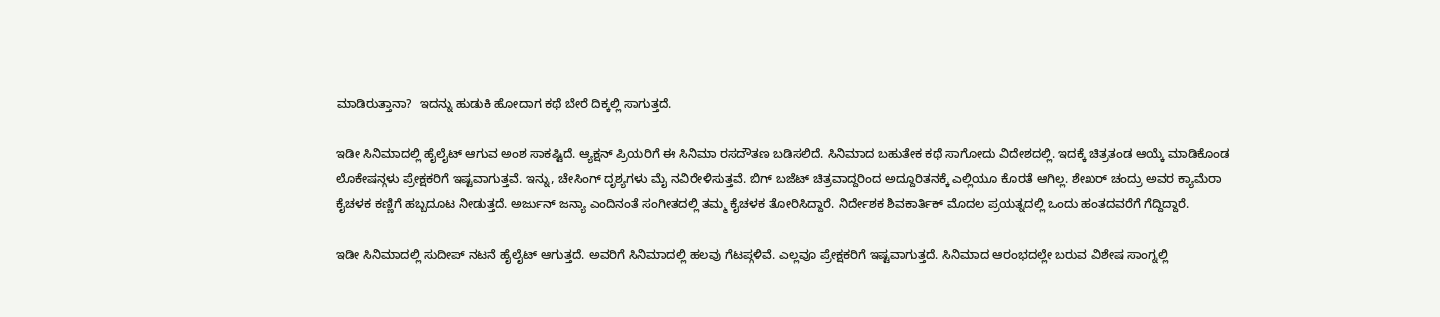ಮಾಡಿರುತ್ತಾನಾ?  ಇದನ್ನು ಹುಡುಕಿ ಹೋದಾಗ ಕಥೆ ಬೇರೆ ದಿಕ್ಕಲ್ಲಿ ಸಾಗುತ್ತದೆ.

ಇಡೀ ಸಿನಿಮಾದಲ್ಲಿ ಹೈಲೈಟ್ ಆಗುವ ಅಂಶ ಸಾಕಷ್ಟಿದೆ. ಆ್ಯಕ್ಷನ್ ಪ್ರಿಯರಿಗೆ ಈ ಸಿನಿಮಾ ರಸದೌತಣ ಬಡಿಸಲಿದೆ. ಸಿನಿಮಾದ ಬಹುತೇಕ ಕಥೆ ಸಾಗೋದು ವಿದೇಶದಲ್ಲಿ. ಇದಕ್ಕೆ ಚಿತ್ರತಂಡ ಆಯ್ಕೆ ಮಾಡಿಕೊಂಡ ಲೊಕೇಷನ್ಗಳು ಪ್ರೇಕ್ಷಕರಿಗೆ ಇಷ್ಟವಾಗುತ್ತವೆ. ಇನ್ನು, ಚೇಸಿಂಗ್ ದೃಶ್ಯಗಳು ಮೈ ನವಿರೇಳಿಸುತ್ತವೆ. ಬಿಗ್ ಬಜೆಟ್ ಚಿತ್ರವಾದ್ದರಿಂದ ಅದ್ದೂರಿತನಕ್ಕೆ ಎಲ್ಲಿಯೂ ಕೊರತೆ ಆಗಿಲ್ಲ. ಶೇಖರ್ ಚಂದ್ರು ಅವರ ಕ್ಯಾಮೆರಾ ಕೈಚಳಕ ಕಣ್ಣಿಗೆ ಹಬ್ಬದೂಟ ನೀಡುತ್ತದೆ. ಅರ್ಜುನ್ ಜನ್ಯಾ ಎಂದಿನಂತೆ ಸಂಗೀತದಲ್ಲಿ ತಮ್ಮ ಕೈಚಳಕ ತೋರಿಸಿದ್ದಾರೆ. ನಿರ್ದೇಶಕ ಶಿವಕಾರ್ತಿಕ್ ಮೊದಲ ಪ್ರಯತ್ನದಲ್ಲಿ ಒಂದು ಹಂತದವರೆಗೆ ಗೆದ್ದಿದ್ದಾರೆ.

ಇಡೀ ಸಿನಿಮಾದಲ್ಲಿ ಸುದೀಪ್ ನಟನೆ ಹೈಲೈಟ್ ಆಗುತ್ತದೆ. ಅವರಿಗೆ ಸಿನಿಮಾದಲ್ಲಿ ಹಲವು ಗೆಟಪ್ಗಳಿವೆ. ಎಲ್ಲವೂ ಪ್ರೇಕ್ಷಕರಿಗೆ ಇಷ್ಟವಾಗುತ್ತದೆ. ಸಿನಿಮಾದ ಆರಂಭದಲ್ಲೇ ಬರುವ ವಿಶೇಷ ಸಾಂಗ್ನಲ್ಲಿ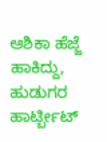ಆಶಿಕಾ ಹೆಜ್ಜೆ ಹಾಕಿದ್ದು, ಹುಡುಗರ ಹಾರ್ಟ್ಬೀಟ್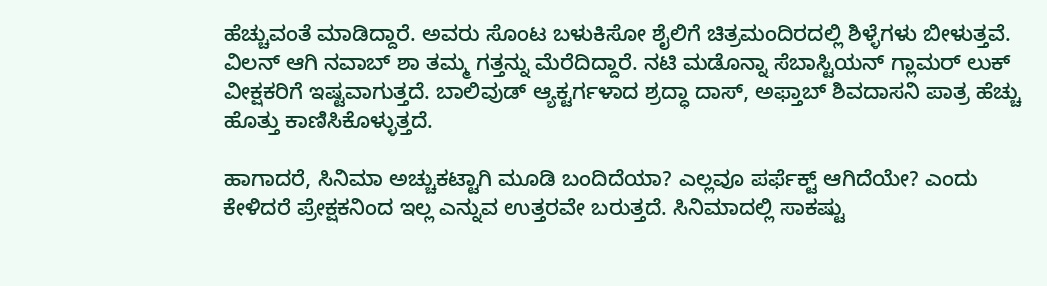ಹೆಚ್ಚುವಂತೆ ಮಾಡಿದ್ದಾರೆ. ಅವರು ಸೊಂಟ ಬಳುಕಿಸೋ ಶೈಲಿಗೆ ಚಿತ್ರಮಂದಿರದಲ್ಲಿ ಶಿಳ್ಳೆಗಳು ಬೀಳುತ್ತವೆ. ವಿಲನ್ ಆಗಿ ನವಾಬ್ ಶಾ ತಮ್ಮ ಗತ್ತನ್ನು ಮೆರೆದಿದ್ದಾರೆ. ನಟಿ ಮಡೊನ್ನಾ ಸೆಬಾಸ್ಟಿಯನ್ ಗ್ಲಾಮರ್ ಲುಕ್ ವೀಕ್ಷಕರಿಗೆ ಇಷ್ಟವಾಗುತ್ತದೆ. ಬಾಲಿವುಡ್ ಆ್ಯಕ್ಟರ್ಗಳಾದ ಶ್ರದ್ಧಾ ದಾಸ್, ಅಫ್ತಾಬ್ ಶಿವದಾಸನಿ ಪಾತ್ರ ಹೆಚ್ಚು ಹೊತ್ತು ಕಾಣಿಸಿಕೊಳ್ಳುತ್ತದೆ.

ಹಾಗಾದರೆ, ಸಿನಿಮಾ ಅಚ್ಚುಕಟ್ಟಾಗಿ ಮೂಡಿ ಬಂದಿದೆಯಾ? ಎಲ್ಲವೂ ಪರ್ಫೆಕ್ಟ್ ಆಗಿದೆಯೇ? ಎಂದು ಕೇಳಿದರೆ ಪ್ರೇಕ್ಷಕನಿಂದ ಇಲ್ಲ ಎನ್ನುವ ಉತ್ತರವೇ ಬರುತ್ತದೆ. ಸಿನಿಮಾದಲ್ಲಿ ಸಾಕಷ್ಟು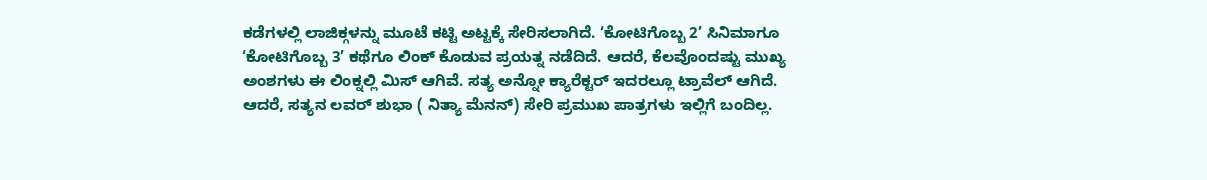ಕಡೆಗಳಲ್ಲಿ ಲಾಜಿಕ್ಗಳನ್ನು ಮೂಟೆ ಕಟ್ಟಿ ಅಟ್ಟಕ್ಕೆ ಸೇರಿಸಲಾಗಿದೆ. ‘ಕೋಟಿಗೊಬ್ಬ 2’ ಸಿನಿಮಾಗೂ ‘ಕೋಟಿಗೊಬ್ಬ 3’ ಕಥೆಗೂ ಲಿಂಕ್ ಕೊಡುವ ಪ್ರಯತ್ನ ನಡೆದಿದೆ. ಆದರೆ, ಕೆಲವೊಂದಷ್ಟು ಮುಖ್ಯ ಅಂಶಗಳು ಈ ಲಿಂಕ್ನಲ್ಲಿ ಮಿಸ್ ಆಗಿವೆ. ಸತ್ಯ ಅನ್ನೋ ಕ್ಯಾರೆಕ್ಟರ್ ಇದರಲ್ಲೂ ಟ್ರಾವೆಲ್ ಆಗಿದೆ. ಆದರೆ, ಸತ್ಯನ ಲವರ್ ಶುಭಾ ( ನಿತ್ಯಾ ಮೆನನ್) ಸೇರಿ ಪ್ರಮುಖ ಪಾತ್ರಗಳು ಇಲ್ಲಿಗೆ ಬಂದಿಲ್ಲ.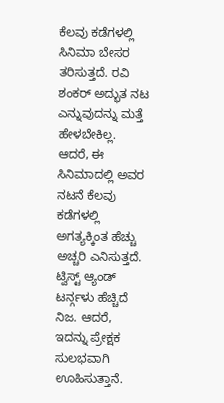ಕೆಲವು ಕಡೆಗಳಲ್ಲಿ ಸಿನಿಮಾ ಬೇಸರ ತರಿಸುತ್ತದೆ. ರವಿ ಶಂಕರ್ ಅದ್ಭುತ ನಟ ಎನ್ನುವುದನ್ನು ಮತ್ತೆ ಹೇಳಬೇಕಿಲ್ಲ. ಆದರೆ, ಈ ಸಿನಿಮಾದಲ್ಲಿ ಅವರ ನಟನೆ ಕೆಲವು ಕಡೆಗಳಲ್ಲಿ ಅಗತ್ಯಕ್ಕಿಂತ ಹೆಚ್ಚು ಅಚ್ಚರಿ ಎನಿಸುತ್ತದೆ. ಟ್ವಿಸ್ಟ್ ಆ್ಯಂಡ್ ಟರ್ನ್ಗಳು ಹೆಚ್ಚಿದೆ ನಿಜ. ಆದರೆ, ಇದನ್ನು ಪ್ರೇಕ್ಷಕ ಸುಲಭವಾಗಿ ಊಹಿಸುತ್ತಾನೆ.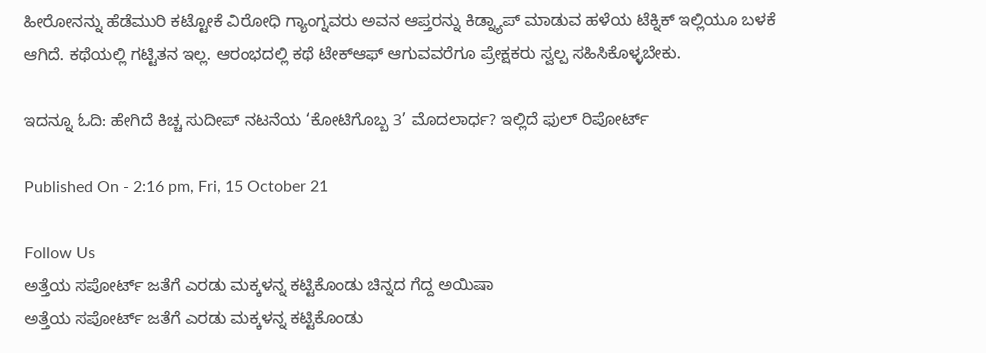ಹೀರೋನನ್ನು ಹೆಡೆಮುರಿ ಕಟ್ಟೋಕೆ ವಿರೋಧಿ ಗ್ಯಾಂಗ್ನವರು ಅವನ ಆಪ್ತರನ್ನು ಕಿಡ್ನ್ಯಾಪ್ ಮಾಡುವ ಹಳೆಯ ಟೆಕ್ನಿಕ್ ಇಲ್ಲಿಯೂ ಬಳಕೆ ಆಗಿದೆ. ಕಥೆಯಲ್ಲಿ ಗಟ್ಟಿತನ ಇಲ್ಲ. ಆರಂಭದಲ್ಲಿ ಕಥೆ ಟೇಕ್ಆಫ್ ಆಗುವವರೆಗೂ ಪ್ರೇಕ್ಷಕರು ಸ್ವಲ್ಪ ಸಹಿಸಿಕೊಳ್ಳಬೇಕು.

ಇದನ್ನೂ ಓದಿ: ಹೇಗಿದೆ ಕಿಚ್ಚ ಸುದೀಪ್ ನಟನೆಯ ‘ಕೋಟಿಗೊಬ್ಬ 3’ ಮೊದಲಾರ್ಧ? ಇಲ್ಲಿದೆ ಫುಲ್ ರಿಪೋರ್ಟ್

Published On - 2:16 pm, Fri, 15 October 21

Follow Us
ಅತ್ತೆಯ ಸಪೋರ್ಟ್ ಜತೆಗೆ ಎರಡು ಮಕ್ಕಳನ್ನ ಕಟ್ಟಿಕೊಂಡು ಚಿನ್ನದ ಗೆದ್ದ ಅಯಿಷಾ
ಅತ್ತೆಯ ಸಪೋರ್ಟ್ ಜತೆಗೆ ಎರಡು ಮಕ್ಕಳನ್ನ ಕಟ್ಟಿಕೊಂಡು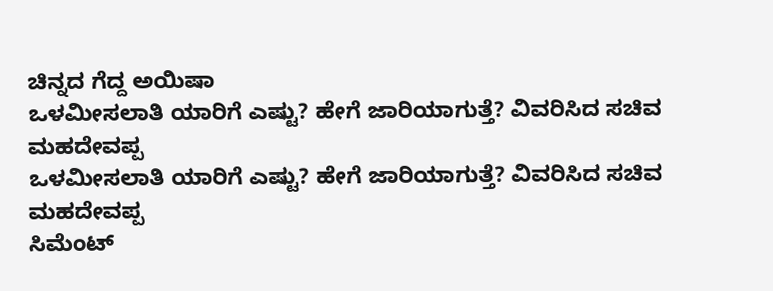ಚಿನ್ನದ ಗೆದ್ದ ಅಯಿಷಾ
ಒಳಮೀಸಲಾತಿ ಯಾರಿಗೆ ಎಷ್ಟು? ಹೇಗೆ ಜಾರಿಯಾಗುತ್ತೆ? ವಿವರಿಸಿದ ಸಚಿವ ಮಹದೇವಪ್ಪ
ಒಳಮೀಸಲಾತಿ ಯಾರಿಗೆ ಎಷ್ಟು? ಹೇಗೆ ಜಾರಿಯಾಗುತ್ತೆ? ವಿವರಿಸಿದ ಸಚಿವ ಮಹದೇವಪ್ಪ
ಸಿಮೆಂಟ್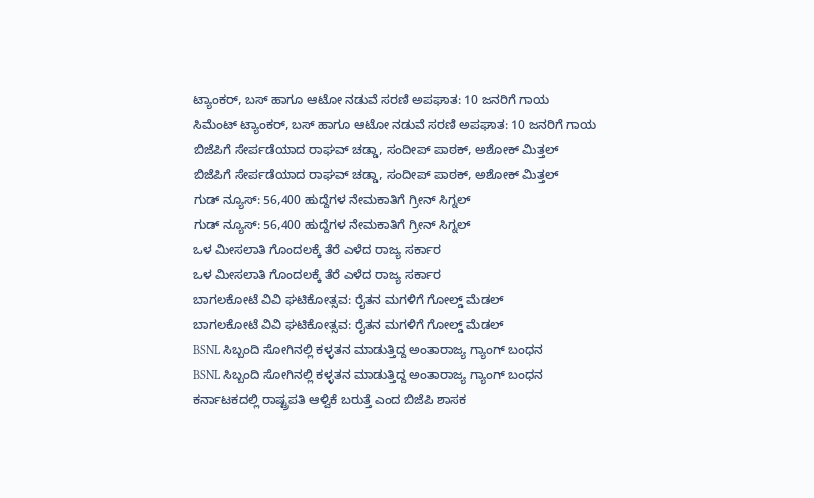ಟ್ಯಾಂಕರ್, ಬಸ್ ಹಾಗೂ ಆಟೋ ನಡುವೆ ಸರಣಿ ಅಪಘಾತ: 10 ಜನರಿಗೆ ಗಾಯ
ಸಿಮೆಂಟ್ ಟ್ಯಾಂಕರ್, ಬಸ್ ಹಾಗೂ ಆಟೋ ನಡುವೆ ಸರಣಿ ಅಪಘಾತ: 10 ಜನರಿಗೆ ಗಾಯ
ಬಿಜೆಪಿಗೆ ಸೇರ್ಪಡೆಯಾದ ರಾಘವ್ ಚಡ್ಡಾ, ಸಂದೀಪ್ ಪಾಠಕ್, ಅಶೋಕ್ ಮಿತ್ತಲ್
ಬಿಜೆಪಿಗೆ ಸೇರ್ಪಡೆಯಾದ ರಾಘವ್ ಚಡ್ಡಾ, ಸಂದೀಪ್ ಪಾಠಕ್, ಅಶೋಕ್ ಮಿತ್ತಲ್
ಗುಡ್ ನ್ಯೂಸ್: 56,400 ಹುದ್ದೆಗಳ ನೇಮಕಾತಿಗೆ ಗ್ರೀನ್ ಸಿಗ್ನಲ್
ಗುಡ್ ನ್ಯೂಸ್: 56,400 ಹುದ್ದೆಗಳ ನೇಮಕಾತಿಗೆ ಗ್ರೀನ್ ಸಿಗ್ನಲ್
ಒಳ ಮೀಸಲಾತಿ ಗೊಂದಲಕ್ಕೆ ತೆರೆ ಎಳೆದ ರಾಜ್ಯ ಸರ್ಕಾರ
ಒಳ ಮೀಸಲಾತಿ ಗೊಂದಲಕ್ಕೆ ತೆರೆ ಎಳೆದ ರಾಜ್ಯ ಸರ್ಕಾರ
ಬಾಗಲಕೋಟೆ ವಿವಿ ಘಟಿಕೋತ್ಸವ: ರೈತನ ಮಗಳಿಗೆ ಗೋಲ್ಡ್ ಮೆಡಲ್
ಬಾಗಲಕೋಟೆ ವಿವಿ ಘಟಿಕೋತ್ಸವ: ರೈತನ ಮಗಳಿಗೆ ಗೋಲ್ಡ್ ಮೆಡಲ್
BSNL ಸಿಬ್ಬಂದಿ ಸೋಗಿನಲ್ಲಿ ಕಳ್ಳತನ ಮಾಡುತ್ತಿದ್ದ ಅಂತಾರಾಜ್ಯ ಗ್ಯಾಂಗ್ ಬಂಧನ
BSNL ಸಿಬ್ಬಂದಿ ಸೋಗಿನಲ್ಲಿ ಕಳ್ಳತನ ಮಾಡುತ್ತಿದ್ದ ಅಂತಾರಾಜ್ಯ ಗ್ಯಾಂಗ್ ಬಂಧನ
ಕರ್ನಾಟಕದಲ್ಲಿ ರಾಷ್ಟ್ರಪತಿ ಆಳ್ವಿಕೆ ಬರುತ್ತೆ ಎಂದ ಬಿಜೆಪಿ ಶಾಸಕ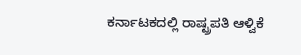ಕರ್ನಾಟಕದಲ್ಲಿ ರಾಷ್ಟ್ರಪತಿ ಆಳ್ವಿಕೆ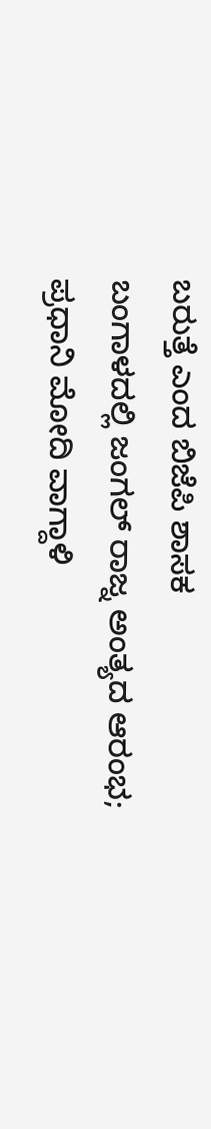ಬರುತ್ತೆ ಎಂದ ಬಿಜೆಪಿ ಶಾಸಕ
ಬಂಗಾಳದಲ್ಲಿ ಜಂಗಲ್ ರಾಜ್ನ ಅಂತ್ಯದ ಆರಂಭ; ಪ್ರಧಾನಿ ಮೋದಿ ವಾಗ್ದಾಳಿ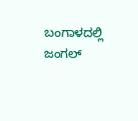ಬಂಗಾಳದಲ್ಲಿ ಜಂಗಲ್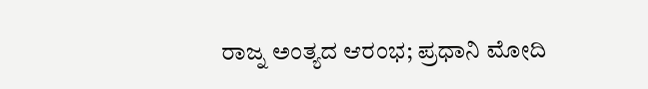ರಾಜ್ನ ಅಂತ್ಯದ ಆರಂಭ; ಪ್ರಧಾನಿ ಮೋದಿ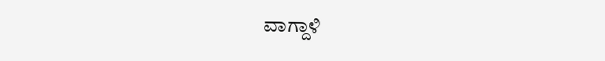ವಾಗ್ದಾಳಿ